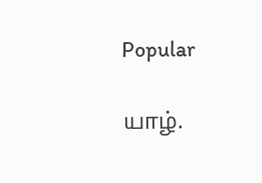Popular

யாழ்.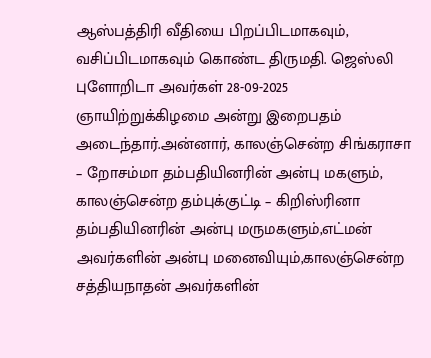ஆஸ்பத்திரி வீதியை பிறப்பிடமாகவும், வசிப்பிடமாகவும் கொண்ட திருமதி. ஜெஸ்லி புளோறிடா அவர்கள் 28-09-2025 ஞாயிற்றுக்கிழமை அன்று இறைபதம் அடைந்தார்.அன்னார், காலஞ்சென்ற சிங்கராசா – றோசம்மா தம்பதியினரின் அன்பு மகளும், காலஞ்சென்ற தம்புக்குட்டி – கிறிஸ்ரினா தம்பதியினரின் அன்பு மருமகளும்,எட்மன் அவர்களின் அன்பு மனைவியும்,காலஞ்சென்ற சத்தியநாதன் அவர்களின்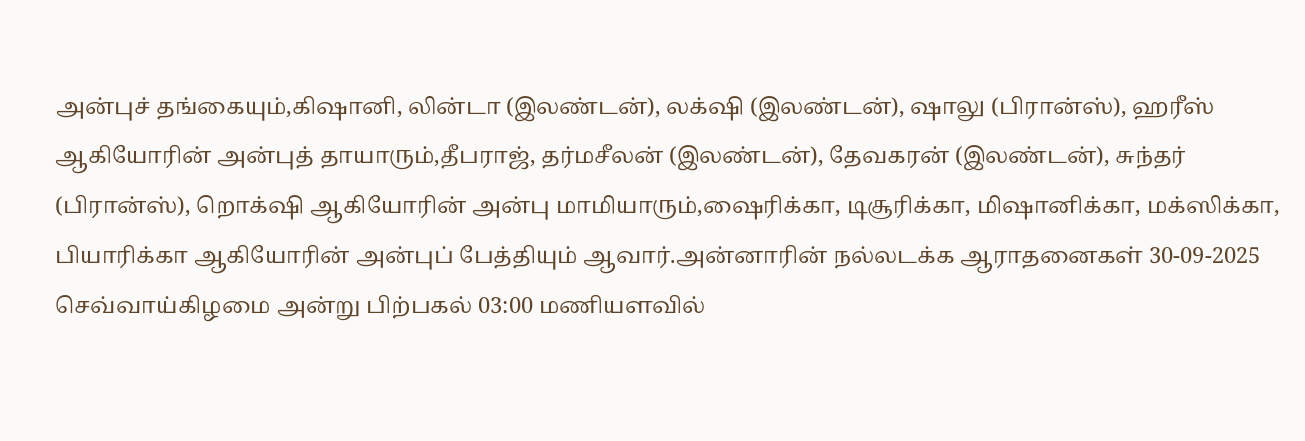அன்புச் தங்கையும்,கிஷானி, லின்டா (இலண்டன்), லக்‌ஷி (இலண்டன்), ஷாலு (பிரான்ஸ்), ஹரீஸ் ஆகியோரின் அன்புத் தாயாரும்,தீபராஜ், தர்மசீலன் (இலண்டன்), தேவகரன் (இலண்டன்), சுந்தர் (பிரான்ஸ்), றொக்‌ஷி ஆகியோரின் அன்பு மாமியாரும்,ஷைரிக்கா, டிசூரிக்கா, மிஷானிக்கா, மக்ஸிக்கா, பியாரிக்கா ஆகியோரின் அன்புப் பேத்தியும் ஆவார்.அன்னாரின் நல்லடக்க ஆராதனைகள் 30-09-2025 செவ்வாய்கிழமை அன்று பிற்பகல் 03:00 மணியளவில்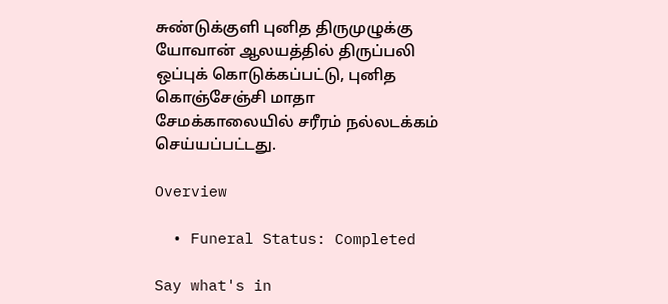சுண்டுக்குளி புனித திருமுழுக்கு யோவான் ஆலயத்தில் திருப்பலி ஒப்புக் கொடுக்கப்பட்டு, புனித கொஞ்சேஞ்சி மாதா சேமக்காலையில் சரீரம் நல்லடக்கம் செய்யப்பட்டது.

Overview

  • Funeral Status: Completed

Say what's in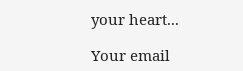your heart...

Your email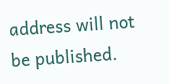address will not be published.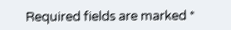Required fields are marked *